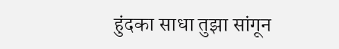हुंदका साधा तुझा सांगून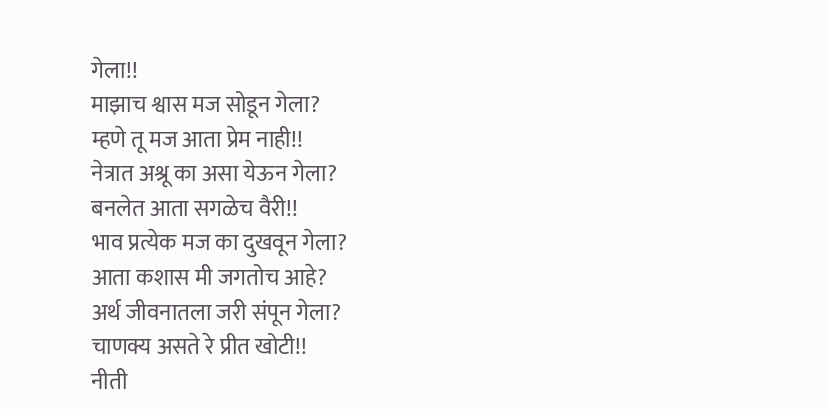गेला!!
माझाच श्वास मज सोडून गेला?
म्हणे तू मज आता प्रेम नाही!!
नेत्रात अश्रू का असा येऊन गेला?
बनलेत आता सगळेच वैरी!!
भाव प्रत्येक मज का दुखवून गेला?
आता कशास मी जगतोच आहे?
अर्थ जीवनातला जरी संपून गेला?
चाणक्य असते रे प्रीत खोटी!!
नीती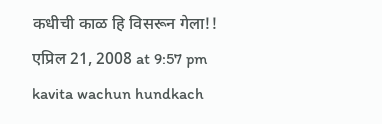कधीची काळ हि विसरून गेला!!
एप्रिल 21, 2008 at 9:57 pm
kavita wachun hundkach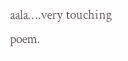aala….very touching poem.